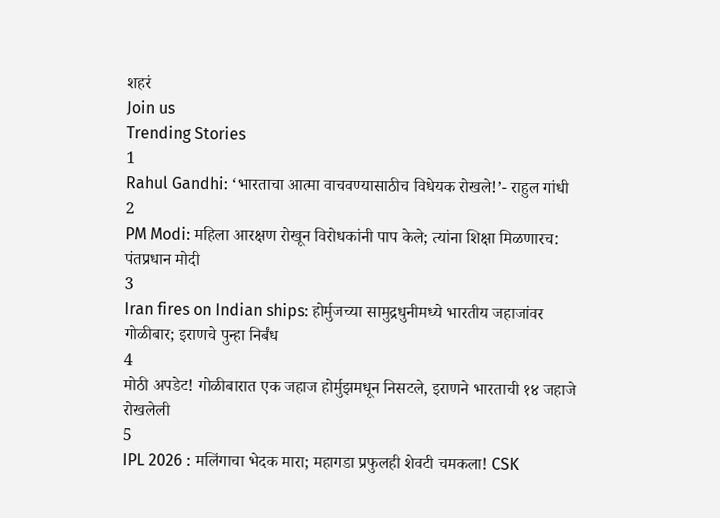शहरं
Join us
Trending Stories
1
Rahul Gandhi: ‘भारताचा आत्मा वाचवण्यासाठीच विधेयक रोखले!’- राहुल गांधी
2
PM Modi: महिला आरक्षण रोखून विरोधकांनी पाप केले; त्यांना शिक्षा मिळणारच: पंतप्रधान मोदी
3
Iran fires on Indian ships: होर्मुजच्या सामुद्रधुनीमध्ये भारतीय जहाजांवर गोळीबार; इराणचे पुन्हा निर्बंध
4
मोठी अपडेट! गोळीबारात एक जहाज होर्मुझमधून निसटले, इराणने भारताची १४ जहाजे रोखलेली
5
IPL 2026 : मलिंगाचा भेदक मारा; महागडा प्रफुलही शेवटी चमकला! CSK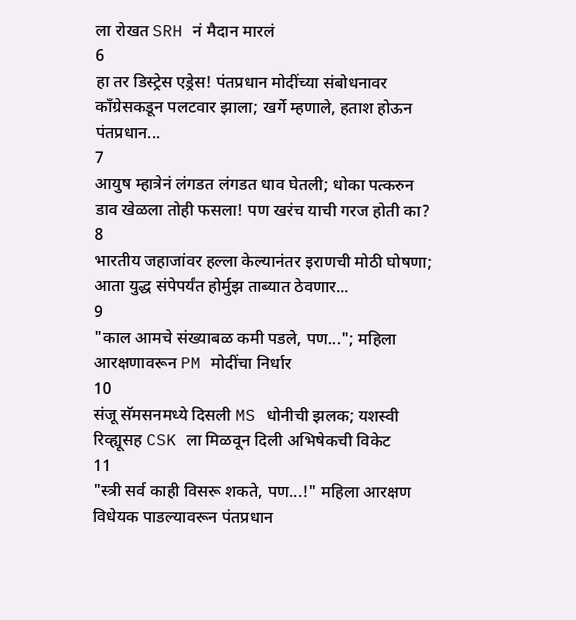ला रोखत SRH नं मैदान मारलं
6
हा तर डिस्ट्रेस एड्रेस! पंतप्रधान मोदींच्या संबोधनावर काँग्रेसकडून पलटवार झाला; खर्गे म्हणाले, हताश होऊन पंतप्रधान...
7
आयुष म्हात्रेनं लंगडत लंगडत धाव घेतली; धोका पत्करुन डाव खेळला तोही फसला! पण खरंच याची गरज होती का?
8
भारतीय जहाजांवर हल्ला केल्यानंतर इराणची मोठी घोषणा; आता युद्ध संपेपर्यंत होर्मुझ ताब्यात ठेवणार...
9
"काल आमचे संख्याबळ कमी पडले, पण..."; महिला आरक्षणावरून PM मोदींचा निर्धार
10
संजू सॅमसनमध्ये दिसली MS धोनीची झलक; यशस्वी रिव्ह्यूसह CSK ला मिळवून दिली अभिषेकची विकेट
11
"स्त्री सर्व काही विसरू शकते, पण...!" महिला आरक्षण विधेयक पाडल्यावरून पंतप्रधान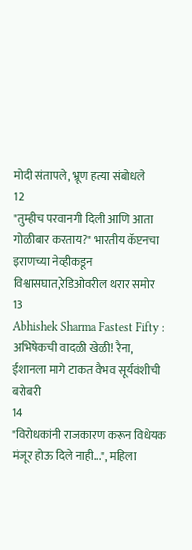मोदी संतापले, भ्रूण हत्या संबोधले
12
"तुम्हीच परवानगी दिली आणि आता गोळीबार करताय?" भारतीय कॅप्टनचा इराणच्या नेव्हीकडून विश्वासघात,रेडिओवरील थरार समोर
13
Abhishek Sharma Fastest Fifty : अभिषेकची वादळी खेळी! रैना, ईशानला मागे टाकत वैभव सूर्यवंशीची बरोबरी
14
"विरोधकांनी राजकारण करून विधेयक मंजूर होऊ दिले नाही...", महिला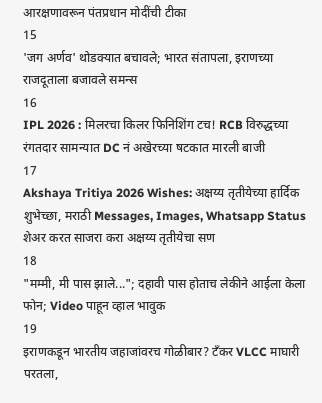आरक्षणावरून पंतप्रधान मोदींची टीका
15
'जग अर्णव' थोडक्यात बचावले; भारत संतापला, इराणच्या राजदूताला बजावले समन्स
16
IPL 2026 : मिलरचा किलर फिनिशिंग टच! RCB विरुद्धच्या रंगतदार सामन्यात DC नं अखेरच्या षटकात मारली बाजी
17
Akshaya Tritiya 2026 Wishes: अक्षय्य तृतीयेच्या हार्दिक शुभेच्छा, मराठी Messages, Images, Whatsapp Status शेअर करत साजरा करा अक्षय्य तृतीयेचा सण
18
"मम्मी, मी पास झाले..."; दहावी पास होताच लेकीने आईला केला फोन; Video पाहून व्हाल भावुक
19
इराणकडून भारतीय जहाजांवरच गोळीबार? टँकर VLCC माघारी परतला,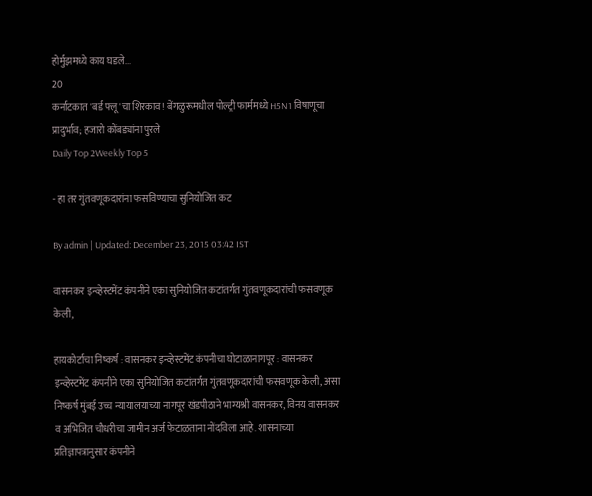होर्मुझमध्ये काय घडले...
20
कर्नाटकात 'बर्ड फ्लू'चा शिरकाव! बेंगळुरूमधील पोल्ट्री फार्ममध्ये H5N1 विषाणूचा प्रादुर्भाव; हजारो कोंबड्यांना पुरले
Daily Top 2Weekly Top 5

- हा तर गुंतवणूकदारांना फसविण्याचा सुनियोजित कट

By admin | Updated: December 23, 2015 03:42 IST

वासनकर इन्व्हेस्टमेंट कंपनीने एका सुनियोजित कटांतर्गत गुंतवणूकदारांची फसवणूक केली,

हायकोर्टाचा निष्कर्ष : वासनकर इन्व्हेस्टमेंट कंपनीचा घोटाळानागपूर : वासनकर इन्व्हेस्टमेंट कंपनीने एका सुनियोजित कटांतर्गत गुंतवणूकदारांची फसवणूक केली, असा निष्कर्ष मुंबई उच्च न्यायालयाच्या नागपूर खंडपीठाने भाग्यश्री वासनकर, विनय वासनकर व अभिजित चौधरीचा जामीन अर्ज फेटाळताना नोंदविला आहे. शासनाच्या प्रतिज्ञापत्रानुसार कंपनीने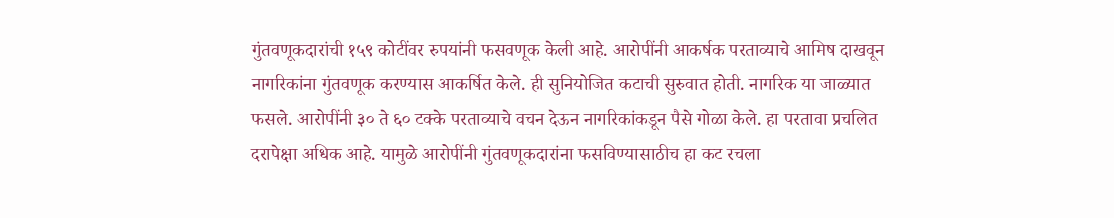गुंतवणूकदारांची १५९ कोटींवर रुपयांनी फसवणूक केली आहे. आरोपींनी आकर्षक परताव्याचे आमिष दाखवून नागरिकांना गुंतवणूक करण्यास आकर्षित केले. ही सुनियोजित कटाची सुरुवात होती. नागरिक या जाळ्यात फसले. आरोपींनी ३० ते ६० टक्के परताव्याचे वचन देऊन नागरिकांकडून पैसे गोळा केले. हा परतावा प्रचलित दरापेक्षा अधिक आहे. यामुळे आरोपींनी गुंतवणूकदारांना फसविण्यासाठीच हा कट रचला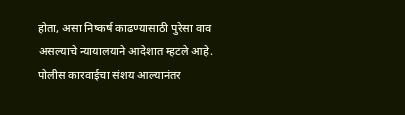होता, असा निष्कर्ष काढण्यासाठी पुरेसा वाव असल्याचे न्यायालयाने आदेशात म्हटले आहे. पोलीस कारवाईचा संशय आल्यानंतर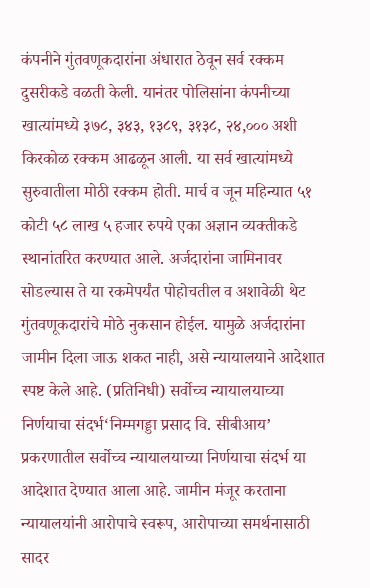कंपनीने गुंतवणूकदारांना अंधारात ठेवून सर्व रक्कम दुसरीकडे वळती केली. यानंतर पोलिसांना कंपनीच्या खात्यांमध्ये ३७८, ३४३, १३८९, ३१३८, २४,००० अशी किरकोळ रक्कम आढळून आली. या सर्व खात्यांमध्ये सुरुवातीला मोठी रक्कम होती. मार्च व जून महिन्यात ५१ कोटी ५८ लाख ५ हजार रुपये एका अज्ञान व्यक्तीकडे स्थानांतरित करण्यात आले. अर्जदारांना जामिनावर सोडल्यास ते या रकमेपर्यंत पोहोचतील व अशावेळी थेट गुंतवणूकदारांचे मोठे नुकसान होईल. यामुळे अर्जदारांना जामीन दिला जाऊ शकत नाही, असे न्यायालयाने आदेशात स्पष्ट केले आहे. (प्रतिनिधी) सर्वोच्च न्यायालयाच्या निर्णयाचा संदर्भ‘निम्मगड्डा प्रसाद वि. सीबीआय’ प्रकरणातील सर्वोच्च न्यायालयाच्या निर्णयाचा संदर्भ या आदेशात देण्यात आला आहे. जामीन मंजूर करताना न्यायालयांनी आरोपाचे स्वरूप, आरोपाच्या समर्थनासाठी सादर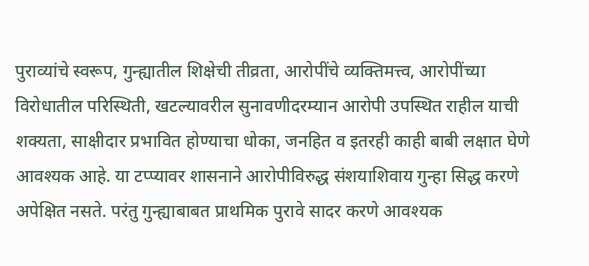पुराव्यांचे स्वरूप, गुन्ह्यातील शिक्षेची तीव्रता, आरोपींचे व्यक्तिमत्त्व, आरोपींच्या विरोधातील परिस्थिती, खटल्यावरील सुनावणीदरम्यान आरोपी उपस्थित राहील याची शक्यता, साक्षीदार प्रभावित होण्याचा धोका, जनहित व इतरही काही बाबी लक्षात घेणे आवश्यक आहे. या टप्प्यावर शासनाने आरोपीविरुद्ध संशयाशिवाय गुन्हा सिद्ध करणे अपेक्षित नसते. परंतु गुन्ह्याबाबत प्राथमिक पुरावे सादर करणे आवश्यक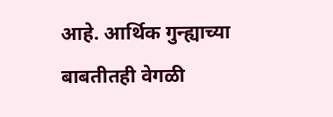आहे. आर्थिक गुन्ह्याच्या बाबतीतही वेगळी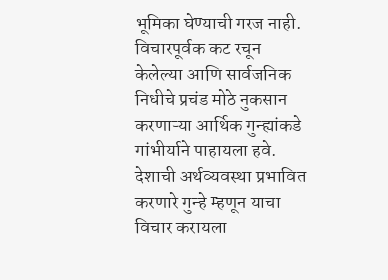भूमिका घेण्याची गरज नाही. विचारपूर्वक कट रचून केलेल्या आणि सार्वजनिक निधीचे प्रचंड मोठे नुकसान करणाऱ्या आर्थिक गुन्ह्यांकडे गांभीर्याने पाहायला हवे. देशाची अर्थव्यवस्था प्रभावित करणारे गुन्हे म्हणून याचा विचार करायला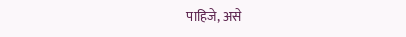पाहिजे, असे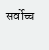सर्वोच्च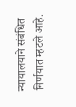न्यायालयाने संबंधित निर्णयात म्हटले आहे.